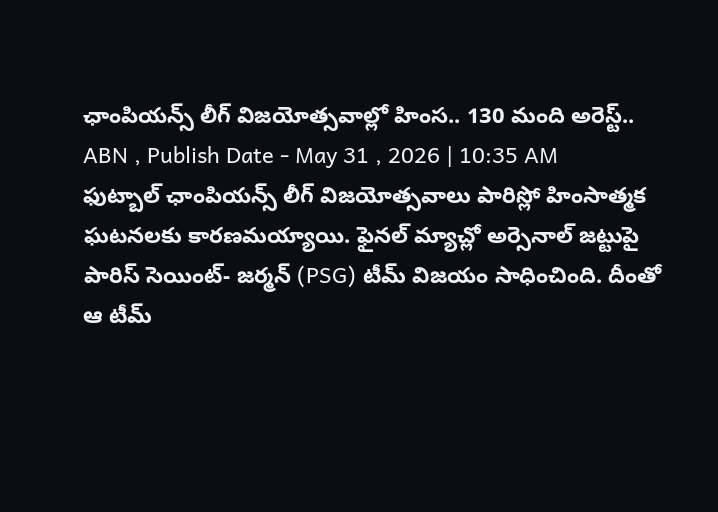ఛాంపియన్స్ లీగ్ విజయోత్సవాల్లో హింస.. 130 మంది అరెస్ట్..
ABN , Publish Date - May 31 , 2026 | 10:35 AM
ఫుట్బాల్ ఛాంపియన్స్ లీగ్ విజయోత్సవాలు పారిస్లో హింసాత్మక ఘటనలకు కారణమయ్యాయి. ఫైనల్ మ్యాచ్లో అర్సెనాల్ జట్టుపై పారిస్ సెయింట్- జర్మన్ (PSG) టీమ్ విజయం సాధించింది. దీంతో ఆ టీమ్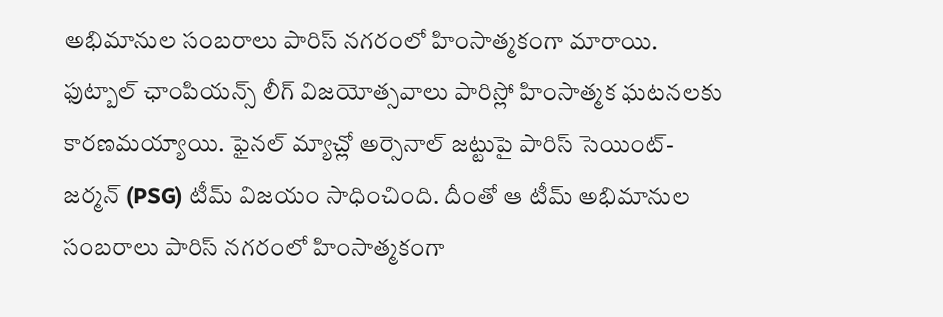అభిమానుల సంబరాలు పారిస్ నగరంలో హింసాత్మకంగా మారాయి.
ఫుట్బాల్ ఛాంపియన్స్ లీగ్ విజయోత్సవాలు పారిస్లో హింసాత్మక ఘటనలకు కారణమయ్యాయి. ఫైనల్ మ్యాచ్లో అర్సెనాల్ జట్టుపై పారిస్ సెయింట్- జర్మన్ (PSG) టీమ్ విజయం సాధించింది. దీంతో ఆ టీమ్ అభిమానుల సంబరాలు పారిస్ నగరంలో హింసాత్మకంగా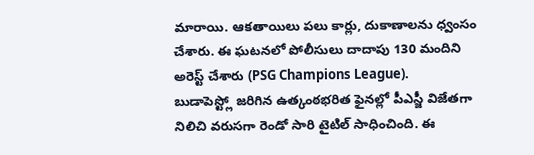మారాయి. ఆకతాయిలు పలు కార్లు, దుకాణాలను ధ్వంసం చేశారు. ఈ ఘటనలో పోలీసులు దాదాపు 130 మందిని అరెస్ట్ చేశారు (PSG Champions League).
బుడాపెస్ట్లో జరిగిన ఉత్కంఠభరిత ఫైనల్లో పీఎస్జీ విజేతగా నిలిచి వరుసగా రెండో సారి టైటిల్ సాధించింది. ఈ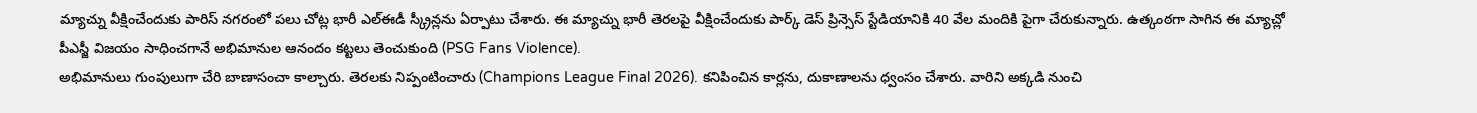మ్యాచ్ను వీక్షించేందుకు పారిస్ నగరంలో పలు చోట్ల భారీ ఎల్ఈడీ స్క్రీన్లను ఏర్పాటు చేశారు. ఈ మ్యాచ్ను భారీ తెరలపై వీక్షించేందుకు పార్క్ డెస్ ప్రిన్సెస్ స్టేడియానికి 40 వేల మందికి పైగా చేరుకున్నారు. ఉత్కంఠగా సాగిన ఈ మ్యాచ్లో పీఎస్జీ విజయం సాధించగానే అభిమానుల ఆనందం కట్టలు తెంచుకుంది (PSG Fans Violence).
అభిమానులు గుంపులుగా చేరి బాణాసంచా కాల్చారు. తెరలకు నిప్పంటించారు (Champions League Final 2026). కనిపించిన కార్లను, దుకాణాలను ధ్వంసం చేశారు. వారిని అక్కడి నుంచి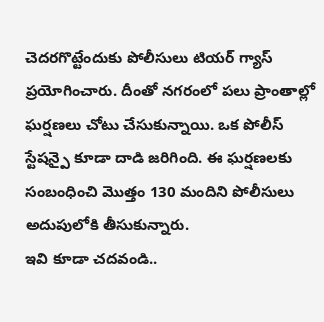చెదరగొట్టేందుకు పోలీసులు టియర్ గ్యాస్ ప్రయోగించారు. దీంతో నగరంలో పలు ప్రాంతాల్లో ఘర్షణలు చోటు చేసుకున్నాయి. ఒక పోలీస్ స్టేషన్పై కూడా దాడి జరిగింది. ఈ ఘర్షణలకు సంబంధించి మొత్తం 130 మందిని పోలీసులు అదుపులోకి తీసుకున్నారు.
ఇవి కూడా చదవండి..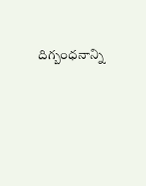దిగ్బంధనాన్ని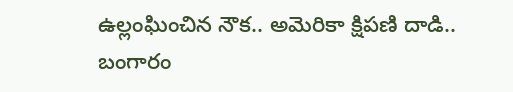ఉల్లంఘించిన నౌక.. అమెరికా క్షిపణి దాడి..
బంగారం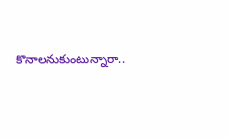కొనాలనుకుంటున్నారా..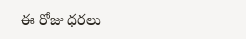ఈ రోజు ధరలు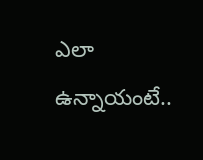ఎలా ఉన్నాయంటే..